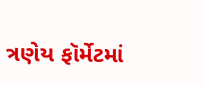ત્રણેય ફૉર્મેટમાં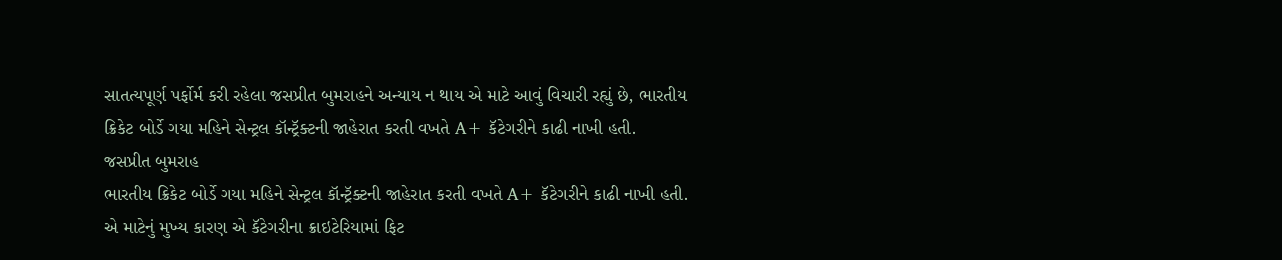સાતત્યપૂર્ણ પર્ફોર્મ કરી રહેલા જસપ્રીત બુમરાહને અન્યાય ન થાય એ માટે આવું વિચારી રહ્યું છે, ભારતીય ક્રિકેટ બોર્ડે ગયા મહિને સેન્ટ્રલ કૉન્ટ્રૅક્ટની જાહેરાત કરતી વખતે A+ કૅટેગરીને કાઢી નાખી હતી.
જસપ્રીત બુમરાહ
ભારતીય ક્રિકેટ બોર્ડે ગયા મહિને સેન્ટ્રલ કૉન્ટ્રૅક્ટની જાહેરાત કરતી વખતે A+ કૅટેગરીને કાઢી નાખી હતી. એ માટેનું મુખ્ય કારણ એ કૅટેગરીના ક્રાઇટેરિયામાં ફિટ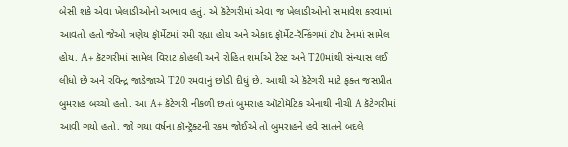બેસી શકે એવા ખેલાડીઓનો અભાવ હતું. એ કૅટેગરીમાં એવા જ ખેલાડીઓનો સમાવેશ કરવામાં આવતો હતો જેઓ ત્રણેય ફૉર્મેટમાં રમી રહ્યા હોય અને એકાદ ફૉર્મેટ-રૅન્કિંગમાં ટૉપ ટેનમાં સામેલ હોય. A+ કૅટગરીમાં સામેલ વિરાટ કોહલી અને રોહિત શર્માએ ટેસ્ટ અને T20માંથી સંન્યાસ લઈ લીધો છે અને રવિન્દ્ર જાડેજાએ T20 રમવાનું છોડી દીધું છે. આથી એ કૅટેગરી માટે ફક્ત જસપ્રીત બુમરાહ બચ્ચો હતો. આ A+ કૅટેગરી નીકળી છતાં બુમરાહ ઑટોમૅટિક એનાથી નીચી A કૅટેગરીમાં આવી ગયો હતો. જો ગયા વર્ષના કૉન્ટ્રૅક્ટની રકમ જોઈએ તો બુમરાહને હવે સાતને બદલે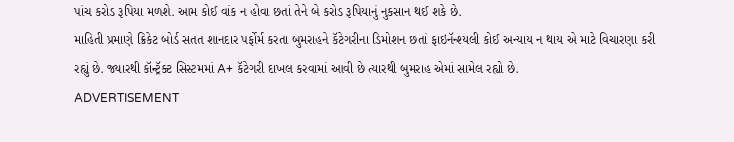પાંચ કરોડ રૂપિયા મળશે. આમ કોઈ વાંક ન હોવા છતાં તેને બે કરોડ રૂપિયાનું નુકસાન થઈ શકે છે.
માહિતી પ્રમાણે ક્રિકેટ બોર્ડ સતત શાનદાર પર્ફોર્મ કરતા બુમરાહને કૅટેગરીના ડિમોશન છતાં ફાઇનૅન્શ્યલી કોઈ અન્યાય ન થાય એ માટે વિચારણા કરી રહ્યું છે. જ્યારથી કૉન્ટ્રૅક્ટ સિસ્ટમમાં A+ કૅટેગરી દાખલ કરવામાં આવી છે ત્યારથી બુમરાહ એમાં સામેલ રહ્યો છે.
ADVERTISEMENT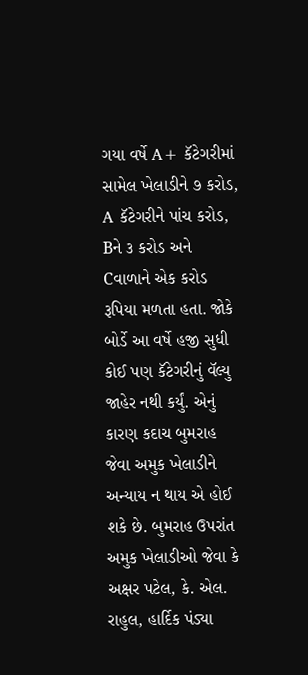ગયા વર્ષે A+ કૅટેગરીમાં સામેલ ખેલાડીને ૭ કરોડ, A કૅટેગરીને પાંચ કરોડ, Bને ૩ કરોડ અને Cવાળાને એક કરોડ રૂપિયા મળતા હતા. જોકે બોર્ડે આ વર્ષે હજી સુધી કોઈ પણ કૅટેગરીનું વૅલ્યુ જાહેર નથી કર્યું. એનું કારણ કદાચ બુમરાહ જેવા અમુક ખેલાડીને અન્યાય ન થાય એ હોઈ શકે છે. બુમરાહ ઉપરાંત અમુક ખેલાડીઓ જેવા કે અક્ષર પટેલ, કે. એલ. રાહુલ, હાર્દિક પંડ્યા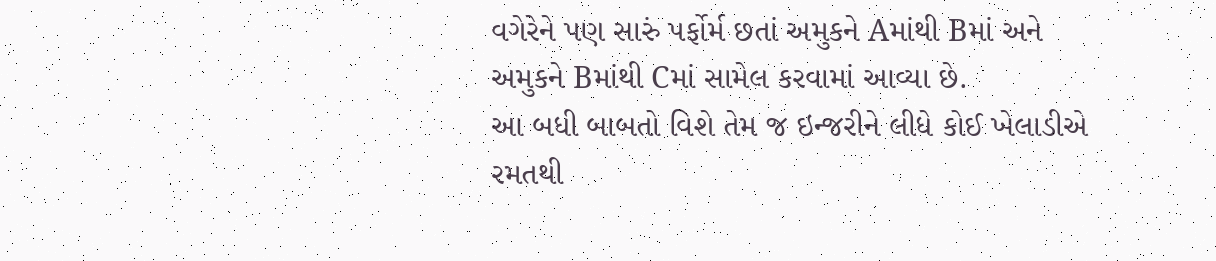વગેરેને પણ સારું પર્ફોર્મ છતાં અમુકને Aમાંથી Bમાં અને અમુકને Bમાંથી Cમાં સામેલ કરવામાં આવ્યા છે.
આ બધી બાબતો વિશે તેમ જ ઇન્જરીને લીધે કોઈ ખેલાડીએ રમતથી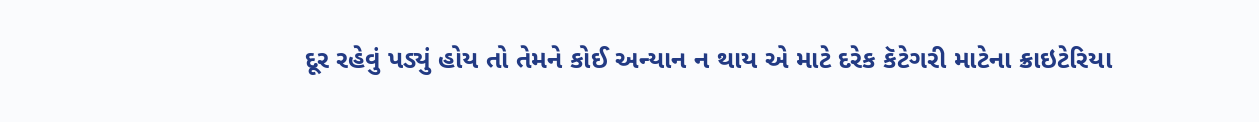દૂર રહેવું પડ્યું હોય તો તેમને કોઈ અન્યાન ન થાય એ માટે દરેક કૅટેગરી માટેના ક્રાઇટેરિયા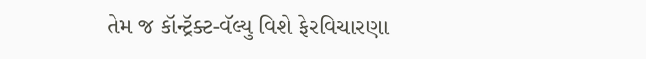તેમ જ કૉન્ટ્રૅક્ટ-વૅલ્યુ વિશે ફેરવિચારણા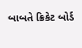બાબતે ક્રિકેટ બોર્ડ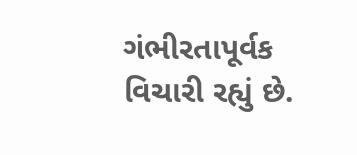ગંભીરતાપૂર્વક વિચારી રહ્યું છે.